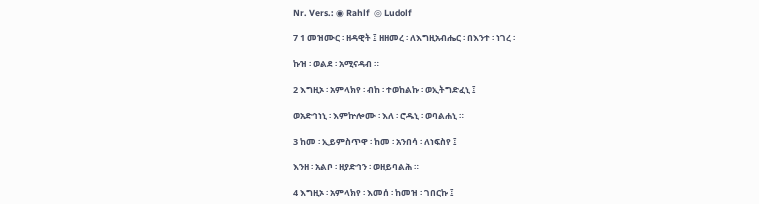Nr. Vers.: ◉ Rahlf  ◎ Ludolf

7 1 መዝሙር ፡ ዘዳዊት ፤ ዘዘመረ ፡ ለእግዚአብሔር ፡ በእንተ ፡ ነገረ ፡

ኩዝ ፡ ወልደ ፡ አሚናዳብ ።

2 እግዚኦ ፡ አምላክየ ፡ ብከ ፡ ተወከልኩ ፡ ወኢትግድፈኒ ፤

ወአድኅነኒ ፡ እምኵሎሙ ፡ እለ ፡ ሮዱኒ ፡ ወባልሐኒ ።

3 ከመ ፡ ኢይምስጥዋ ፡ ከመ ፡ አንበሳ ፡ ለነፍስየ ፤

እንዘ ፡ አልቦ ፡ ዘያድኅን ፡ ወዘይባልሕ ።

4 እግዚኦ ፡ አምላክየ ፡ እመሰ ፡ ከመዝ ፡ ገበርኩ ፤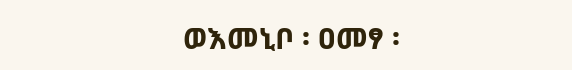ወእመኒቦ ፡ ዐመፃ ፡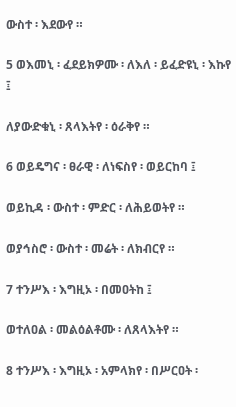ውስተ ፡ እደውየ ።

5 ወእመኒ ፡ ፈደይክዎሙ ፡ ለእለ ፡ ይፈድዩኒ ፡ እኩየ ፤

ለያውድቁኒ ፡ ጸላእትየ ፡ ዕራቅየ ።

6 ወይዴግና ፡ ፀራዊ ፡ ለነፍስየ ፡ ወይርከባ ፤

ወይኪዳ ፡ ውስተ ፡ ምድር ፡ ለሕይወትየ ።

ወያኅስሮ ፡ ውስተ ፡ መሬት ፡ ለክብርየ ።

7 ተንሥእ ፡ እግዚኦ ፡ በመዐትከ ፤

ወተለዐል ፡ መልዕልቶሙ ፡ ለጸላእትየ ።

8 ተንሥእ ፡ እግዚኦ ፡ አምላክየ ፡ በሥርዐት ፡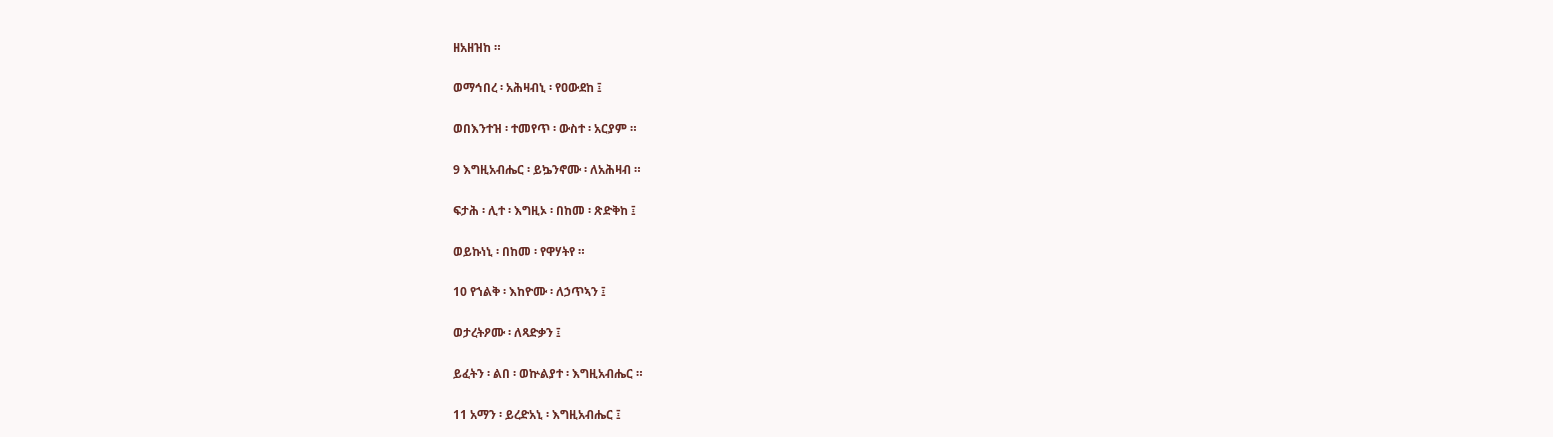ዘአዘዝከ ።

ወማኅበረ ፡ አሕዛብኒ ፡ የዐውደከ ፤

ወበእንተዝ ፡ ተመየጥ ፡ ውስተ ፡ አርያም ።

9 እግዚአብሔር ፡ ይኴንኖሙ ፡ ለአሕዛብ ።

ፍታሕ ፡ ሊተ ፡ እግዚኦ ፡ በከመ ፡ ጽድቅከ ፤

ወይኩነኒ ፡ በከመ ፡ የዋሃትየ ።

10 የኀልቅ ፡ እከዮሙ ፡ ለኃጥኣን ፤

ወታረትዖሙ ፡ ለጻድቃን ፤

ይፈትን ፡ ልበ ፡ ወኵልያተ ፡ እግዚአብሔር ።

11 አማን ፡ ይረድአኒ ፡ እግዚአብሔር ፤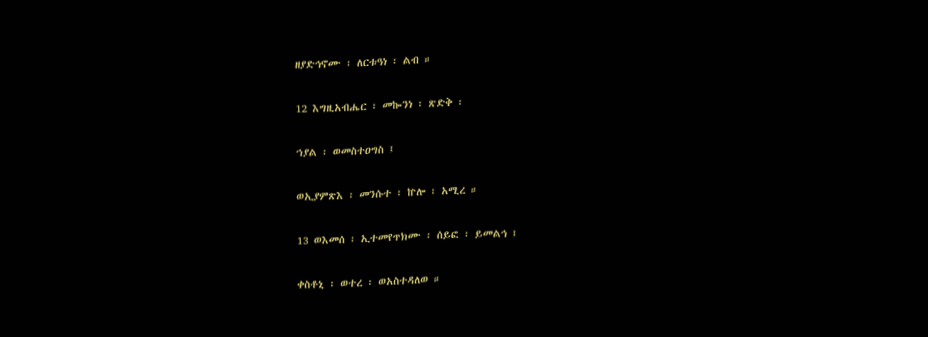ዘያድኅኖሙ ፡ ለርቱዓነ ፡ ልብ ።

12 እግዚአብሔር ፡ መኰንነ ፡ ጽድቅ ፡

ኀያል ፡ ወመስተዐግስ ፤

ወኢያምጽእ ፡ መንሱተ ፡ ኵሎ ፡ አሚረ ።

13 ወእመሰ ፡ ኢተመየጥክሙ ፡ ሰይፎ ፡ ይመልኅ ፤

ቀስቶኒ ፡ ወተረ ፡ ወአስተዳለወ ።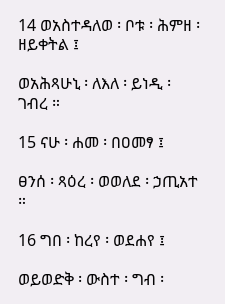14 ወአስተዳለወ ፡ ቦቱ ፡ ሕምዘ ፡ ዘይቀትል ፤

ወአሕጻሁኒ ፡ ለእለ ፡ ይነዲ ፡ ገብረ ።

15 ናሁ ፡ ሐመ ፡ በዐመፃ ፤

ፀንሰ ፡ ጻዕረ ፡ ወወለደ ፡ ኃጢአተ ።

16 ግበ ፡ ከረየ ፡ ወደሐየ ፤

ወይወድቅ ፡ ውስተ ፡ ግብ ፡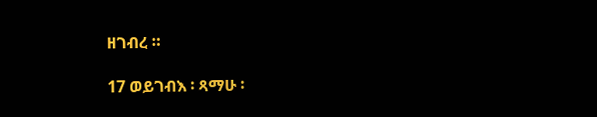ዘገብረ ።

17 ወይገብእ ፡ ጻማሁ ፡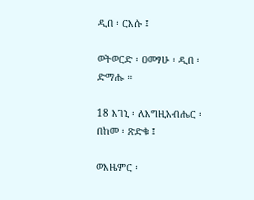ዲበ ፡ ርእሱ ፤

ወትወርድ ፡ ዐመፃሁ ፡ ዲበ ፡ ድማሑ ።

18 እገኒ ፡ ለእግዚአብሔር ፡ በከመ ፡ ጽድቁ ፤

ወእዜምር ፡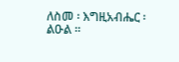ለስመ ፡ እግዚአብሔር ፡ ልዑል ።